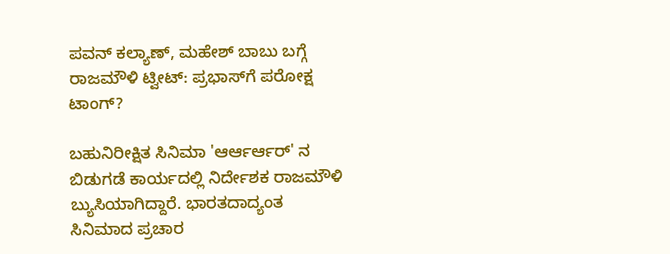ಪವನ್ ಕಲ್ಯಾಣ್, ಮಹೇಶ್ ಬಾಬು ಬಗ್ಗೆ ರಾಜಮೌಳಿ ಟ್ವೀಟ್: ಪ್ರಭಾಸ್‌ಗೆ ಪರೋಕ್ಷ ಟಾಂಗ್?

ಬಹುನಿರೀಕ್ಷಿತ ಸಿನಿಮಾ 'ಆರ್ಆರ್ಆರ್' ನ ಬಿಡುಗಡೆ ಕಾರ್ಯದಲ್ಲಿ ನಿರ್ದೇಶಕ ರಾಜಮೌಳಿ ಬ್ಯುಸಿಯಾಗಿದ್ದಾರೆ. ಭಾರತದಾದ್ಯಂತ ಸಿನಿಮಾದ ಪ್ರಚಾರ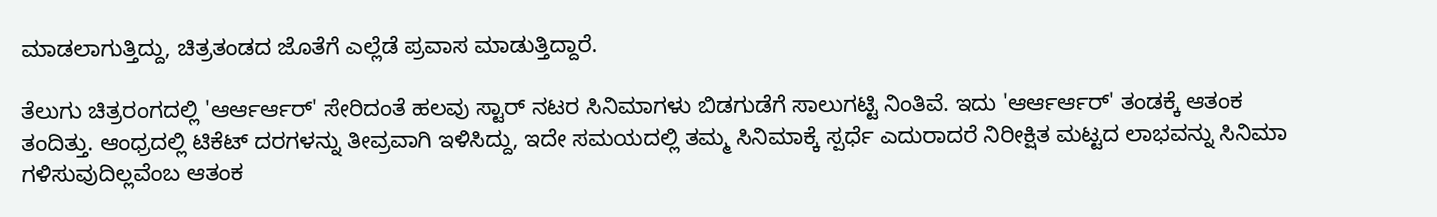ಮಾಡಲಾಗುತ್ತಿದ್ದು, ಚಿತ್ರತಂಡದ ಜೊತೆಗೆ ಎಲ್ಲೆಡೆ ಪ್ರವಾಸ ಮಾಡುತ್ತಿದ್ದಾರೆ.

ತೆಲುಗು ಚಿತ್ರರಂಗದಲ್ಲಿ 'ಆರ್ಆರ್ಆರ್' ಸೇರಿದಂತೆ ಹಲವು ಸ್ಟಾರ್ ನಟರ ಸಿನಿಮಾಗಳು ಬಿಡಗುಡೆಗೆ ಸಾಲುಗಟ್ಟಿ ನಿಂತಿವೆ. ಇದು 'ಆರ್ಆರ್ಆರ್' ತಂಡಕ್ಕೆ ಆತಂಕ ತಂದಿತ್ತು. ಆಂಧ್ರದಲ್ಲಿ ಟಿಕೆಟ್ ದರಗಳನ್ನು ತೀವ್ರವಾಗಿ ಇಳಿಸಿದ್ದು, ಇದೇ ಸಮಯದಲ್ಲಿ ತಮ್ಮ ಸಿನಿಮಾಕ್ಕೆ ಸ್ಪರ್ಧೆ ಎದುರಾದರೆ ನಿರೀಕ್ಷಿತ ಮಟ್ಟದ ಲಾಭವನ್ನು ಸಿನಿಮಾ ಗಳಿಸುವುದಿಲ್ಲವೆಂಬ ಆತಂಕ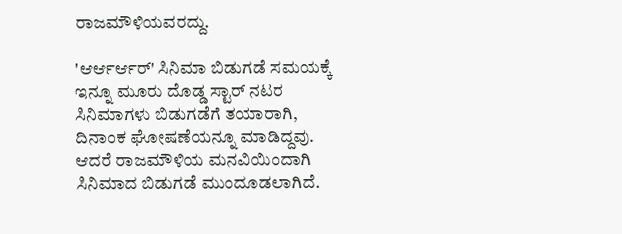ರಾಜಮೌಳಿಯವರದ್ದು.

'ಆರ್ಆರ್ಆರ್' ಸಿನಿಮಾ ಬಿಡುಗಡೆ ಸಮಯಕ್ಕೆ ಇನ್ನೂ ಮೂರು ದೊಡ್ಡ ಸ್ಟಾರ್ ನಟರ ಸಿನಿಮಾಗಳು ಬಿಡುಗಡೆಗೆ ತಯಾರಾಗಿ, ದಿನಾಂಕ ಘೋಷಣೆಯನ್ನೂ ಮಾಡಿದ್ದವು. ಆದರೆ ರಾಜಮೌಳಿಯ ಮನವಿಯಿಂದಾಗಿ ಸಿನಿಮಾದ ಬಿಡುಗಡೆ ಮುಂದೂಡಲಾಗಿದೆ.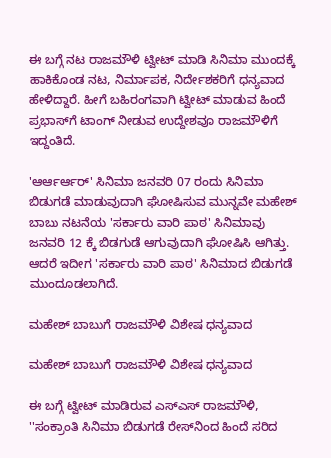ಈ ಬಗ್ಗೆ ನಟ ರಾಜಮೌಳಿ ಟ್ವೀಟ್ ಮಾಡಿ ಸಿನಿಮಾ ಮುಂದಕ್ಕೆ ಹಾಕಿಕೊಂಡ ನಟ, ನಿರ್ಮಾಪಕ, ನಿರ್ದೇಶಕರಿಗೆ ಧನ್ಯವಾದ ಹೇಳಿದ್ದಾರೆ. ಹೀಗೆ ಬಹಿರಂಗವಾಗಿ ಟ್ವೀಟ್ ಮಾಡುವ ಹಿಂದೆ ಪ್ರಭಾಸ್‌ಗೆ ಟಾಂಗ್ ನೀಡುವ ಉದ್ದೇಶವೂ ರಾಜಮೌಳಿಗೆ ಇದ್ದಂತಿದೆ.

'ಆರ್ಆರ್ಆರ್' ಸಿನಿಮಾ ಜನವರಿ 07 ರಂದು ಸಿನಿಮಾ ಬಿಡುಗಡೆ ಮಾಡುವುದಾಗಿ ಘೋಷಿಸುವ ಮುನ್ನವೇ ಮಹೇಶ್ ಬಾಬು ನಟನೆಯ 'ಸರ್ಕಾರು ವಾರಿ ಪಾಠ' ಸಿನಿಮಾವು ಜನವರಿ 12 ಕ್ಕೆ ಬಿಡಗುಡೆ ಆಗುವುದಾಗಿ ಘೋಷಿಸಿ ಆಗಿತ್ತು. ಆದರೆ ಇದೀಗ 'ಸರ್ಕಾರು ವಾರಿ ಪಾಠ' ಸಿನಿಮಾದ ಬಿಡುಗಡೆ ಮುಂದೂಡಲಾಗಿದೆ.

ಮಹೇಶ್‌ ಬಾಬುಗೆ ರಾಜಮೌಳಿ ವಿಶೇಷ ಧನ್ಯವಾದ

ಮಹೇಶ್‌ ಬಾಬುಗೆ ರಾಜಮೌಳಿ ವಿಶೇಷ ಧನ್ಯವಾದ

ಈ ಬಗ್ಗೆ ಟ್ವೀಟ್ ಮಾಡಿರುವ ಎಸ್ಎಸ್ ರಾಜಮೌಳಿ, ''ಸಂಕ್ರಾಂತಿ ಸಿನಿಮಾ ಬಿಡುಗಡೆ ರೇಸ್‌ನಿಂದ ಹಿಂದೆ ಸರಿದ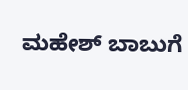ಮಹೇಶ್‌ ಬಾಬುಗೆ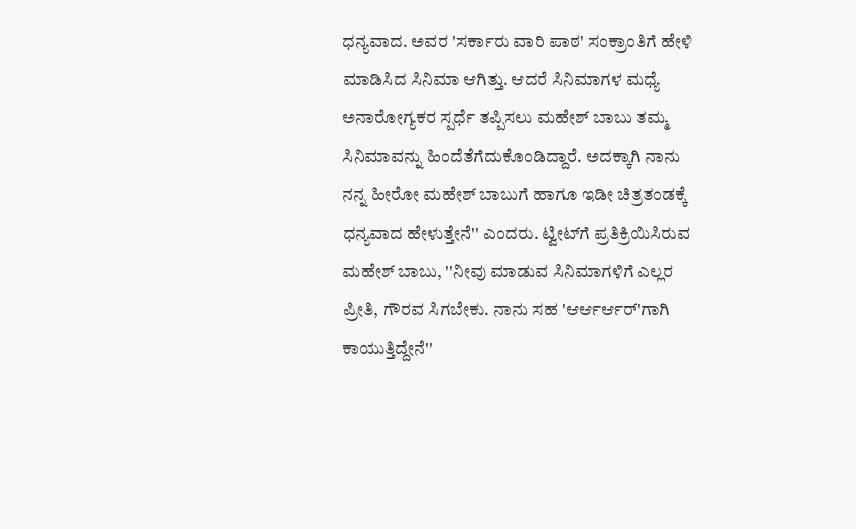ಧನ್ಯವಾದ. ಅವರ 'ಸರ್ಕಾರು ವಾರಿ ಪಾಠ' ಸಂಕ್ರಾಂತಿಗೆ ಹೇಳಿ ಮಾಡಿಸಿದ ಸಿನಿಮಾ ಆಗಿತ್ತು. ಆದರೆ ಸಿನಿಮಾಗಳ ಮಧ್ಯೆ ಅನಾರೋಗ್ಯಕರ ಸ್ಪರ್ಧೆ ತಪ್ಪಿಸಲು ಮಹೇಶ್ ಬಾಬು ತಮ್ಮ ಸಿನಿಮಾವನ್ನು ಹಿಂದೆತೆಗೆದುಕೊಂಡಿದ್ದಾರೆ. ಅದಕ್ಕಾಗಿ ನಾನು ನನ್ನ ಹೀರೋ ಮಹೇಶ್ ಬಾಬುಗೆ ಹಾಗೂ ಇಡೀ ಚಿತ್ರತಂಡಕ್ಕೆ ಧನ್ಯವಾದ ಹೇಳುತ್ತೇನೆ'' ಎಂದರು. ಟ್ವೀಟ್‌ಗೆ ಪ್ರತಿಕ್ರಿಯಿಸಿರುವ ಮಹೇಶ್ ಬಾಬು, ''ನೀವು ಮಾಡುವ ಸಿನಿಮಾಗಳಿಗೆ ಎಲ್ಲರ ಪ್ರೀತಿ, ಗೌರವ ಸಿಗಬೇಕು. ನಾನು ಸಹ 'ಆರ್ಆರ್ಆರ್'ಗಾಗಿ ಕಾಯುತ್ತಿದ್ದೇನೆ''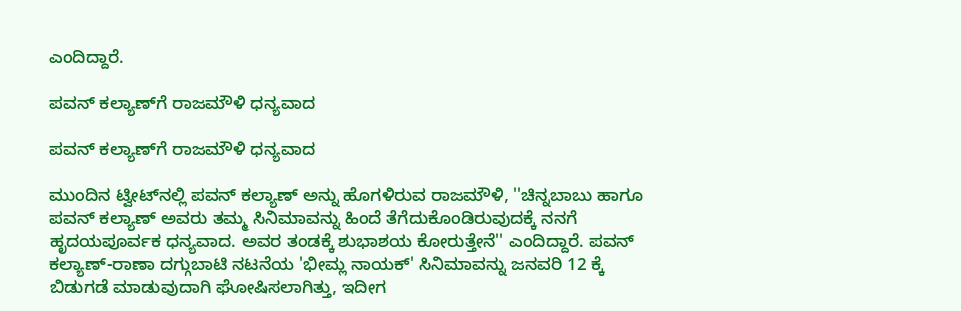ಎಂದಿದ್ದಾರೆ.

ಪವನ್ ಕಲ್ಯಾಣ್‌ಗೆ ರಾಜಮೌಳಿ ಧನ್ಯವಾದ

ಪವನ್ ಕಲ್ಯಾಣ್‌ಗೆ ರಾಜಮೌಳಿ ಧನ್ಯವಾದ

ಮುಂದಿನ ಟ್ವೀಟ್‌ನಲ್ಲಿ ಪವನ್ ಕಲ್ಯಾಣ್ ಅನ್ನು ಹೊಗಳಿರುವ ರಾಜಮೌಳಿ, ''ಚಿನ್ನಬಾಬು ಹಾಗೂ ಪವನ್ ಕಲ್ಯಾಣ್ ಅವರು ತಮ್ಮ ಸಿನಿಮಾವನ್ನು ಹಿಂದೆ ತೆಗೆದುಕೊಂಡಿರುವುದಕ್ಕೆ ನನಗೆ ಹೃದಯಪೂರ್ವಕ ಧನ್ಯವಾದ. ಅವರ ತಂಡಕ್ಕೆ ಶುಭಾಶಯ ಕೋರುತ್ತೇನೆ'' ಎಂದಿದ್ದಾರೆ. ಪವನ್ ಕಲ್ಯಾಣ್-ರಾಣಾ ದಗ್ಗುಬಾಟಿ ನಟನೆಯ 'ಭೀಮ್ಲ ನಾಯಕ್' ಸಿನಿಮಾವನ್ನು ಜನವರಿ 12 ಕ್ಕೆ ಬಿಡುಗಡೆ ಮಾಡುವುದಾಗಿ ಘೋಷಿಸಲಾಗಿತ್ತು, ಇದೀಗ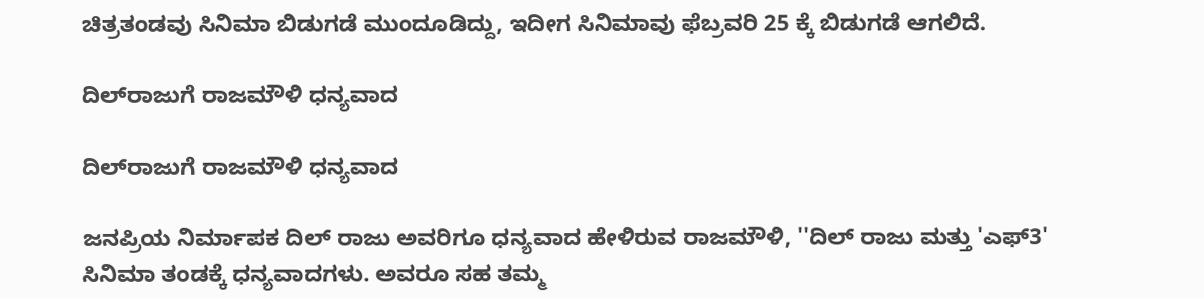ಚಿತ್ರತಂಡವು ಸಿನಿಮಾ ಬಿಡುಗಡೆ ಮುಂದೂಡಿದ್ದು, ಇದೀಗ ಸಿನಿಮಾವು ಫೆಬ್ರವರಿ 25 ಕ್ಕೆ ಬಿಡುಗಡೆ ಆಗಲಿದೆ.

ದಿಲ್‌ರಾಜುಗೆ ರಾಜಮೌಳಿ ಧನ್ಯವಾದ

ದಿಲ್‌ರಾಜುಗೆ ರಾಜಮೌಳಿ ಧನ್ಯವಾದ

ಜನಪ್ರಿಯ ನಿರ್ಮಾಪಕ ದಿಲ್ ರಾಜು ಅವರಿಗೂ ಧನ್ಯವಾದ ಹೇಳಿರುವ ರಾಜಮೌಳಿ, ''ದಿಲ್ ರಾಜು ಮತ್ತು 'ಎಫ್‌3' ಸಿನಿಮಾ ತಂಡಕ್ಕೆ ಧನ್ಯವಾದಗಳು. ಅವರೂ ಸಹ ತಮ್ಮ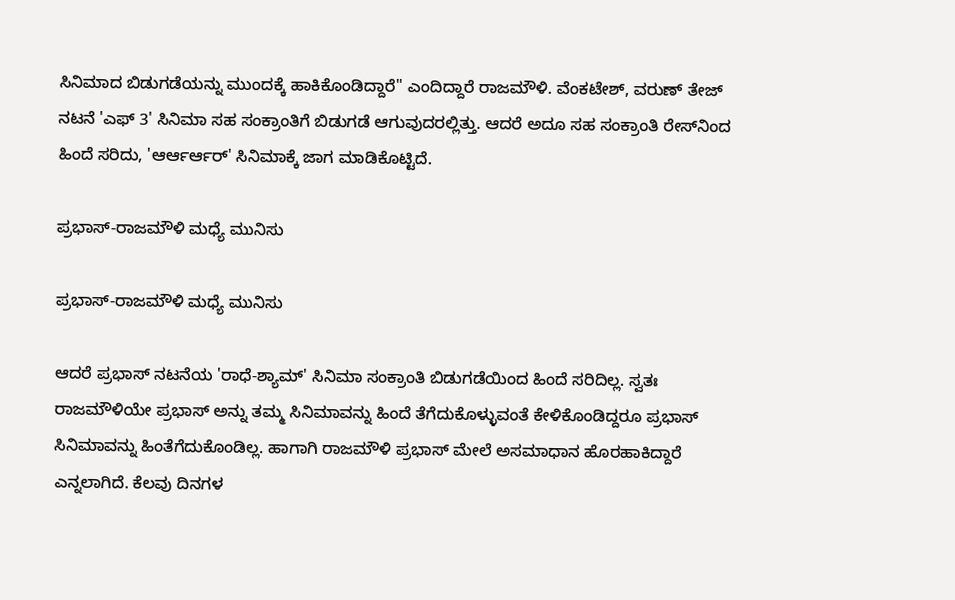ಸಿನಿಮಾದ ಬಿಡುಗಡೆಯನ್ನು ಮುಂದಕ್ಕೆ ಹಾಕಿಕೊಂಡಿದ್ದಾರೆ'' ಎಂದಿದ್ದಾರೆ ರಾಜಮೌಳಿ. ವೆಂಕಟೇಶ್, ವರುಣ್ ತೇಜ್ ನಟನೆ 'ಎಫ್‌ 3' ಸಿನಿಮಾ ಸಹ ಸಂಕ್ರಾಂತಿಗೆ ಬಿಡುಗಡೆ ಆಗುವುದರಲ್ಲಿತ್ತು. ಆದರೆ ಅದೂ ಸಹ ಸಂಕ್ರಾಂತಿ ರೇಸ್‌ನಿಂದ ಹಿಂದೆ ಸರಿದು, 'ಆರ್ಆರ್ಆರ್' ಸಿನಿಮಾಕ್ಕೆ ಜಾಗ ಮಾಡಿಕೊಟ್ಟಿದೆ.

ಪ್ರಭಾಸ್-ರಾಜಮೌಳಿ ಮಧ್ಯೆ ಮುನಿಸು

ಪ್ರಭಾಸ್-ರಾಜಮೌಳಿ ಮಧ್ಯೆ ಮುನಿಸು

ಆದರೆ ಪ್ರಭಾಸ್ ನಟನೆಯ 'ರಾಧೆ-ಶ್ಯಾಮ್' ಸಿನಿಮಾ ಸಂಕ್ರಾಂತಿ ಬಿಡುಗಡೆಯಿಂದ ಹಿಂದೆ ಸರಿದಿಲ್ಲ. ಸ್ವತಃ ರಾಜಮೌಳಿಯೇ ಪ್ರಭಾಸ್ ಅನ್ನು ತಮ್ಮ ಸಿನಿಮಾವನ್ನು ಹಿಂದೆ ತೆಗೆದುಕೊಳ್ಳುವಂತೆ ಕೇಳಿಕೊಂಡಿದ್ದರೂ ಪ್ರಭಾಸ್ ಸಿನಿಮಾವನ್ನು ಹಿಂತೆಗೆದುಕೊಂಡಿಲ್ಲ. ಹಾಗಾಗಿ ರಾಜಮೌಳಿ ಪ್ರಭಾಸ್‌ ಮೇಲೆ ಅಸಮಾಧಾನ ಹೊರಹಾಕಿದ್ದಾರೆ ಎನ್ನಲಾಗಿದೆ. ಕೆಲವು ದಿನಗಳ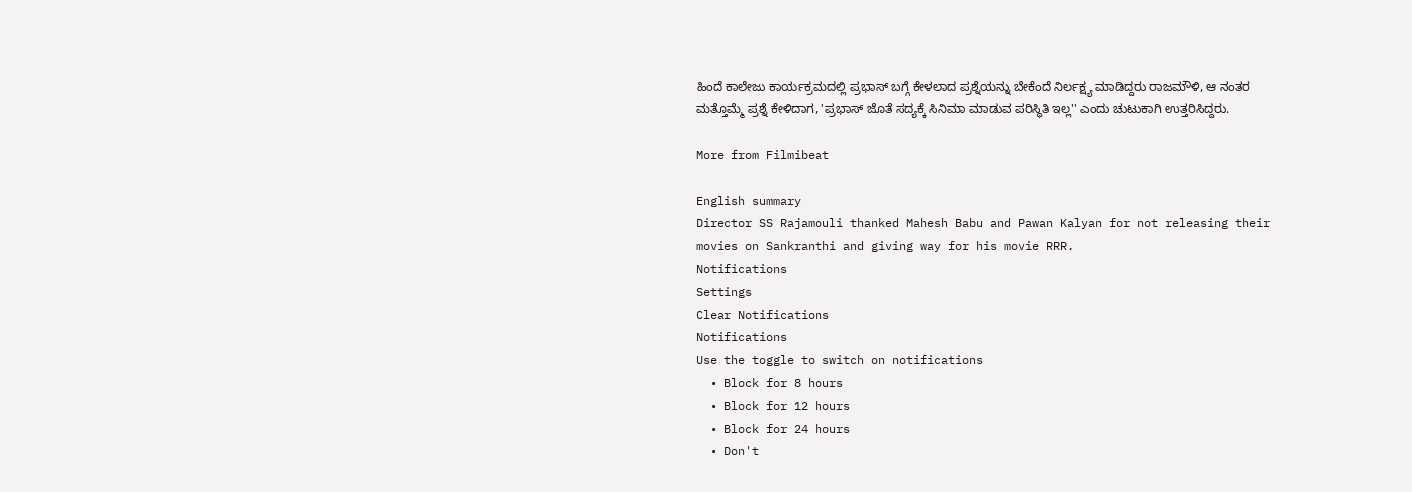ಹಿಂದೆ ಕಾಲೇಜು ಕಾರ್ಯಕ್ರಮದಲ್ಲಿ ಪ್ರಭಾಸ್ ಬಗ್ಗೆ ಕೇಳಲಾದ ಪ್ರಶ್ನೆಯನ್ನು ಬೇಕೆಂದೆ ನಿರ್ಲಕ್ಷ್ಯ ಮಾಡಿದ್ದರು ರಾಜಮೌಳಿ, ಆ ನಂತರ ಮತ್ತೊಮ್ಮೆ ಪ್ರಶ್ನೆ ಕೇಳಿದಾಗ, 'ಪ್ರಭಾಸ್ ಜೊತೆ ಸದ್ಯಕ್ಕೆ ಸಿನಿಮಾ ಮಾಡುವ ಪರಿಸ್ಥಿತಿ ಇಲ್ಲ'' ಎಂದು ಚುಟುಕಾಗಿ ಉತ್ತರಿಸಿದ್ದರು.

More from Filmibeat

English summary
Director SS Rajamouli thanked Mahesh Babu and Pawan Kalyan for not releasing their movies on Sankranthi and giving way for his movie RRR.
Notifications
Settings
Clear Notifications
Notifications
Use the toggle to switch on notifications
  • Block for 8 hours
  • Block for 12 hours
  • Block for 24 hours
  • Don't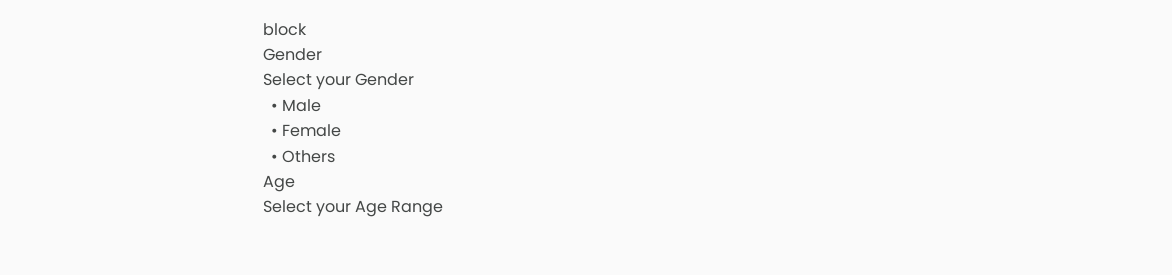block
Gender
Select your Gender
  • Male
  • Female
  • Others
Age
Select your Age Range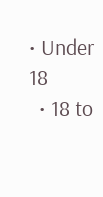• Under 18
  • 18 to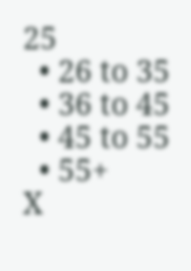25
  • 26 to 35
  • 36 to 45
  • 45 to 55
  • 55+
X